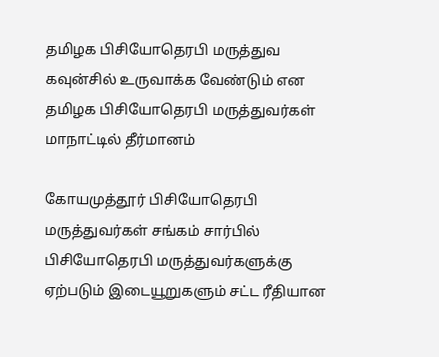தமிழக பிசியோதெரபி மருத்துவ கவுன்சில் உருவாக்க வேண்டும் என தமிழக பிசியோதெரபி மருத்துவர்கள் மாநாட்டில் தீர்மானம்

கோயமுத்தூர் பிசியோதெரபி மருத்துவர்கள் சங்கம் சார்பில் பிசியோதெரபி மருத்துவர்களுக்கு ஏற்படும் இடையூறுகளும் சட்ட ரீதியான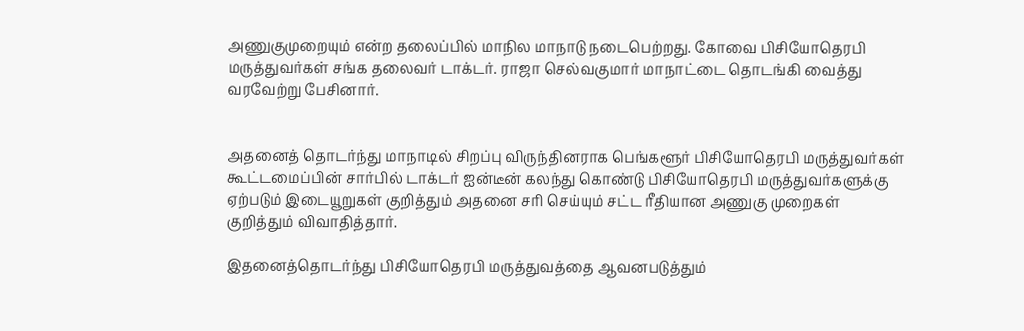அணுகுமுறையும் என்ற தலைப்பில் மாநில மாநாடு நடைபெற்றது. கோவை பிசியோதெரபி மருத்துவர்கள் சங்க தலைவர் டாக்டர். ராஜா செல்வகுமார் மாநாட்டை தொடங்கி வைத்து வரவேற்று பேசினார்.


அதனைத் தொடர்ந்து மாநாடில் சிறப்பு விருந்தினராக பெங்களூர் பிசியோதெரபி மருத்துவர்கள் கூட்டமைப்பின் சார்பில் டாக்டர் ஐன்டீன் கலந்து கொண்டு பிசியோதெரபி மருத்துவர்களுக்கு ஏற்படும் இடையூறுகள் குறித்தும் அதனை சரி செய்யும் சட்ட ரீதியான அணுகு முறைகள் குறித்தும் விவாதித்தார்.

இதனைத்தொடர்ந்து பிசியோதெரபி மருத்துவத்தை ஆவனபடுத்தும்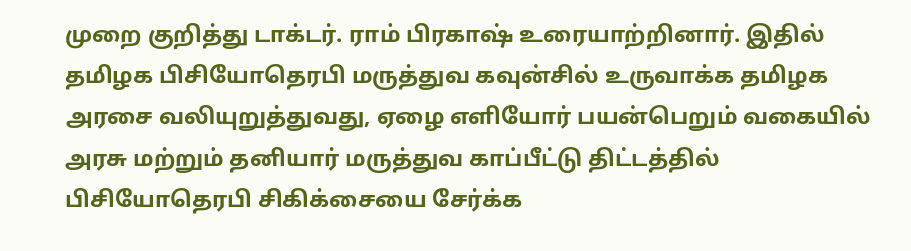முறை குறித்து டாக்டர். ராம் பிரகாஷ் உரையாற்றினார். இதில் தமிழக பிசியோதெரபி மருத்துவ கவுன்சில் உருவாக்க தமிழக அரசை வலியுறுத்துவது, ஏழை எளியோர் பயன்பெறும் வகையில் அரசு மற்றும் தனியார் மருத்துவ காப்பீட்டு திட்டத்தில் பிசியோதெரபி சிகிக்சையை சேர்க்க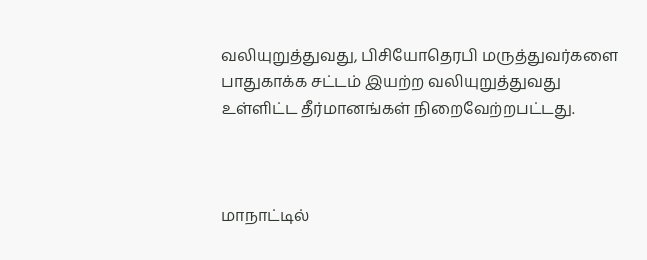வலியுறுத்துவது, பிசியோதெரபி மருத்துவர்களை பாதுகாக்க சட்டம் இயற்ற வலியுறுத்துவது உள்ளிட்ட தீர்மானங்கள் நிறைவேற்றபட்டது.



மாநாட்டில்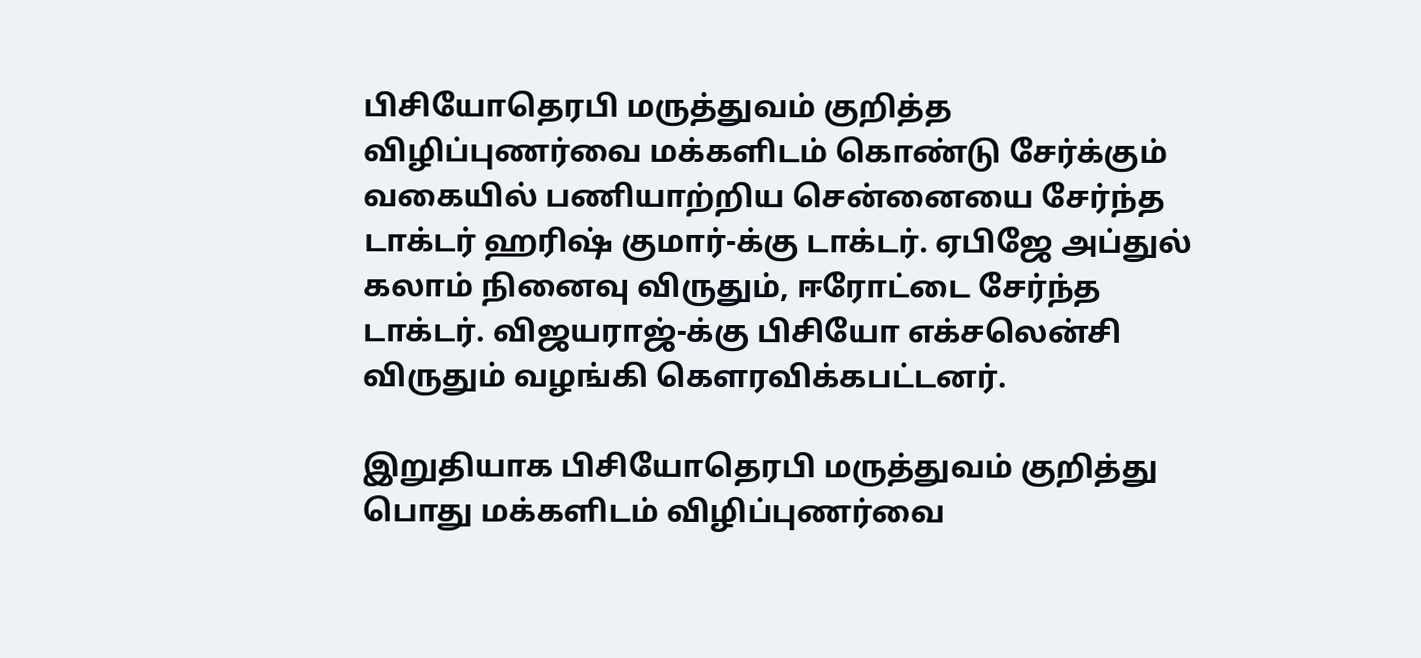பிசியோதெரபி மருத்துவம் குறித்த விழிப்புணர்வை மக்களிடம் கொண்டு சேர்க்கும் வகையில் பணியாற்றிய சென்னையை சேர்ந்த டாக்டர் ஹரிஷ் குமார்-க்கு டாக்டர். ஏபிஜே அப்துல் கலாம் நினைவு விருதும், ஈரோட்டை சேர்ந்த டாக்டர். விஜயராஜ்-க்கு பிசியோ எக்சலென்சி விருதும் வழங்கி கௌரவிக்கபட்டனர்.

இறுதியாக பிசியோதெரபி மருத்துவம் குறித்து பொது மக்களிடம் விழிப்புணர்வை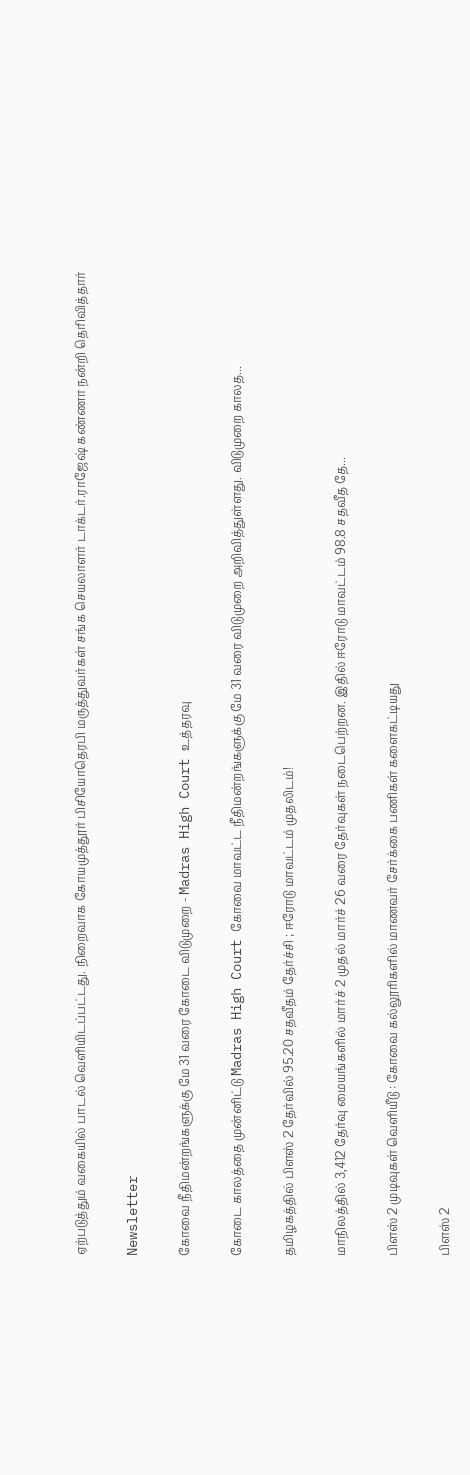ஏற்படுத்தும் வகையில் பாடல் வெளியிடப்பட்டது. நிறைவாக கோயமுத்தூர் பிசியோதெரபி மருத்துவர்கள் சங்க செயலாளர் டாக்டர்.ராஜேஷ் கண்ணா நன்றி தெரிவித்தார்

Newsletter

கோவை நீதிமன்றங்களுக்கு மே 31 வரை கோடை விடுமுறை - Madras High Court உத்தரவு

கோடை காலத்தை முன்னிட்டு Madras High Court கோவை மாவட்ட நீதிமன்றங்களுக்கு மே 31 வரை விடுமுறை அறிவித்துள்ளது. விடுமுறை காலத...

தமிழகத்தில் பிளஸ் 2 தேர்வில் 95.20 சதவீதம் தேர்ச்சி ; ஈரோடு மாவட்டம் முதலிடம்!

மாநிலத்தில் 3,412 தேர்வு மையங்களில் மார்ச் 2 முதல் மார்ச் 26 வரை தேர்வுகள் நடைபெற்றன. இதில் ஈரோடு மாவட்டம் 98.8 சதவீத தே...

பிளஸ் 2 முடிவுகள் வெளியீடு : கோவை கல்லூரிகளில் மாணவர் சேர்க்கை பணிகள் களைகட்டியது

பிளஸ் 2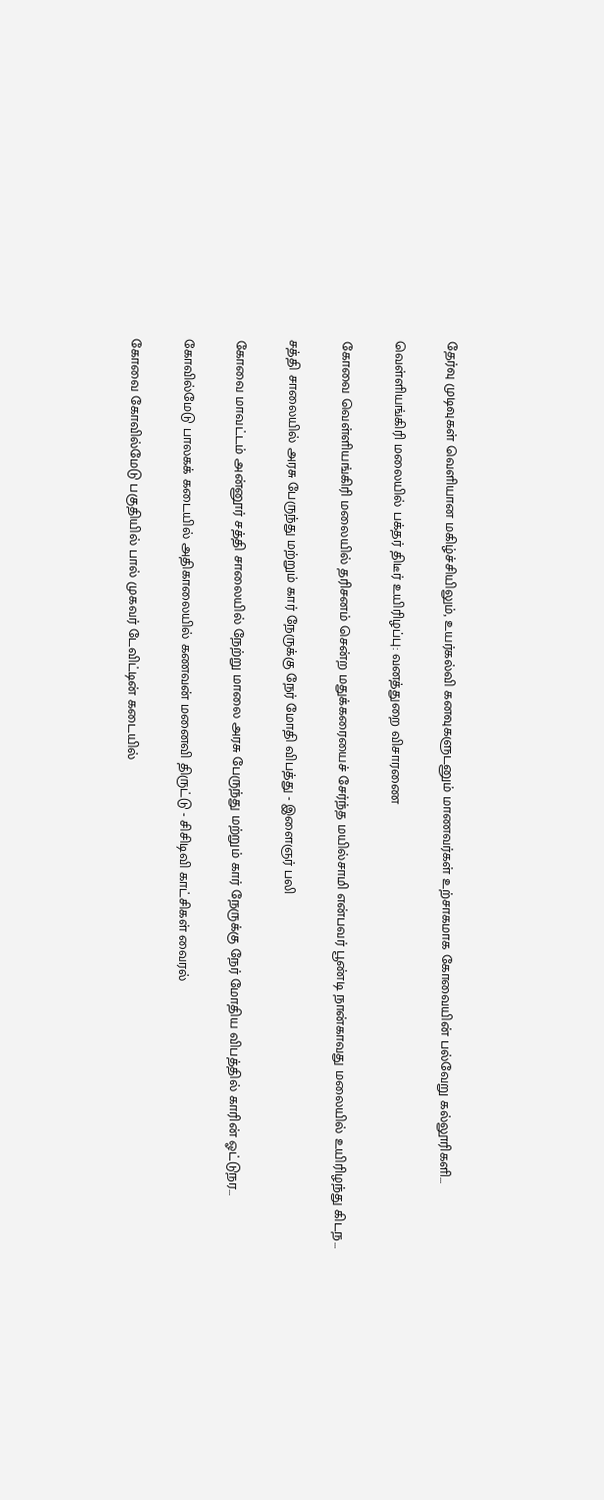தேர்வு முடிவுகள் வெளியான மகிழ்ச்சியிலும், உயர்கல்வி கனவுகளுடனும் மாணவர்கள் உற்சாகமாக கோவையின் பல்வேறு கல்லூரிகளி...

வெள்ளியங்கிரி மலையில் பக்தர் திடீர் உயிரிழப்பு: வனத்துறை விசாரணை

கோவை வெள்ளியங்கிரி மலையில் தரிசனம் சென்ற மதுக்கரையைச் சேர்ந்த மயில்சாமி என்பவர் பூண்டி நான்காவது மலையில் உயிரிழந்து கிடந...

சத்தி சாலையில் அரசு பேருந்து மற்றும் கார் நேருக்கு நேர் மோதி விபத்து - இளைஞர் பலி

கோவை மாவட்டம் அன்னூர் சத்தி சாலையில் நேற்று மாலை அரசு பேருந்து மற்றும் கார் நேருக்கு நேர் மோதிய விபத்தில் காரின் ஓட்டுநர...

கோவில்மேடு பாலகக் கடையில் அதிகாலையில் கணவன் மனைவி திருட்டு - சிசிடிவி காட்சிகள் வைரல்

கோவை கோவில்மேடு பகுதியில் பால் முகவர் டேவிட்டின் கடையில்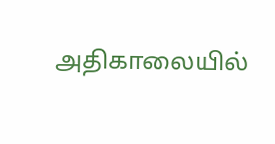அதிகாலையில்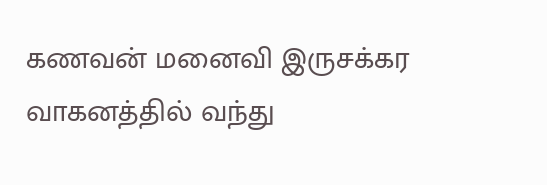கணவன் மனைவி இருசக்கர வாகனத்தில் வந்து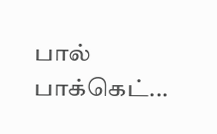பால் பாக்கெட்...